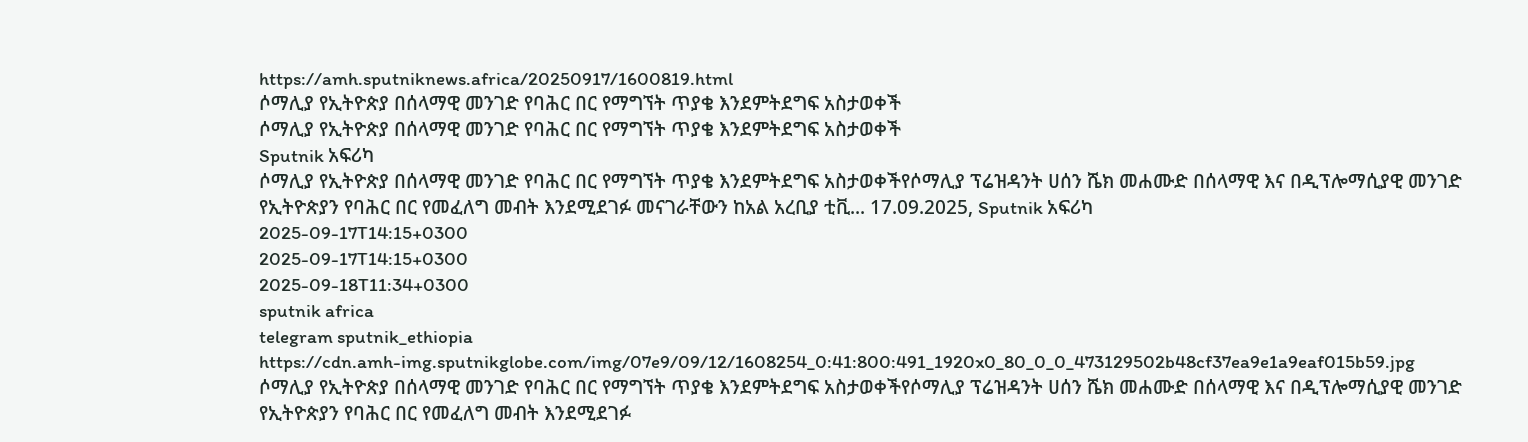https://amh.sputniknews.africa/20250917/1600819.html
ሶማሊያ የኢትዮጵያ በሰላማዊ መንገድ የባሕር በር የማግኘት ጥያቄ እንደምትደግፍ አስታወቀች
ሶማሊያ የኢትዮጵያ በሰላማዊ መንገድ የባሕር በር የማግኘት ጥያቄ እንደምትደግፍ አስታወቀች
Sputnik አፍሪካ
ሶማሊያ የኢትዮጵያ በሰላማዊ መንገድ የባሕር በር የማግኘት ጥያቄ እንደምትደግፍ አስታወቀችየሶማሊያ ፕሬዝዳንት ሀሰን ሼክ መሐሙድ በሰላማዊ እና በዲፕሎማሲያዊ መንገድ የኢትዮጵያን የባሕር በር የመፈለግ መብት እንደሚደገፉ መናገራቸውን ከአል አረቢያ ቲቪ... 17.09.2025, Sputnik አፍሪካ
2025-09-17T14:15+0300
2025-09-17T14:15+0300
2025-09-18T11:34+0300
sputnik africa
telegram sputnik_ethiopia
https://cdn.amh-img.sputnikglobe.com/img/07e9/09/12/1608254_0:41:800:491_1920x0_80_0_0_473129502b48cf37ea9e1a9eaf015b59.jpg
ሶማሊያ የኢትዮጵያ በሰላማዊ መንገድ የባሕር በር የማግኘት ጥያቄ እንደምትደግፍ አስታወቀችየሶማሊያ ፕሬዝዳንት ሀሰን ሼክ መሐሙድ በሰላማዊ እና በዲፕሎማሲያዊ መንገድ የኢትዮጵያን የባሕር በር የመፈለግ መብት እንደሚደገፉ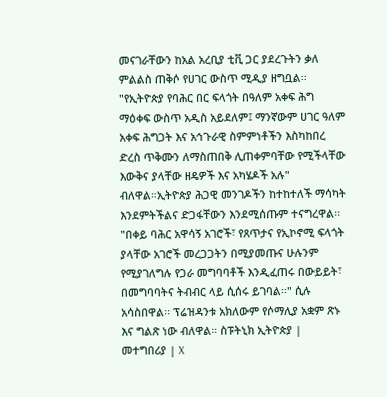መናገራቸውን ከአል አረቢያ ቲቪ ጋር ያደረጉትን ቃለ ምልልስ ጠቅሶ የሀገር ውስጥ ሚዲያ ዘግቧል፡፡ "የኢትዮጵያ የባሕር በር ፍላጎት በዓለም አቀፍ ሕግ ማዕቀፍ ውስጥ አዲስ አይደለም፤ ማንኛውም ሀገር ዓለም አቀፍ ሕግጋት እና አኅጉራዊ ስምምነቶችን እስካከበረ ድረስ ጥቅሙን ለማስጠበቅ ሊጠቀምባቸው የሚችላቸው እውቅና ያላቸው ዘዴዎች እና አካሄዶች አሉ" ብለዋል።ኢትዮጵያ ሕጋዊ መንገዶችን ከተከተለች ማሳካት እንደምትችልና ድጋፋቸውን እንደሚሰጡም ተናግረዋል፡፡"በቀይ ባሕር አዋሳኝ አገሮች፣ የጸጥታና የኢኮኖሚ ፍላጎት ያላቸው አገሮች መረጋጋትን በሚያመጡና ሁሉንም የሚያገለግሉ የጋራ መግባባቶች እንዲፈጠሩ በውይይት፣ በመግባባትና ትብብር ላይ ሲሰሩ ይገባል፡፡" ሲሉ አሳስበዋል፡፡ ፕሬዝዳንቱ አክለውም የሶማሊያ አቋም ጽኑ እና ግልጽ ነው ብለዋል። ስፑትኒክ ኢትዮጵያ | መተግበሪያ | X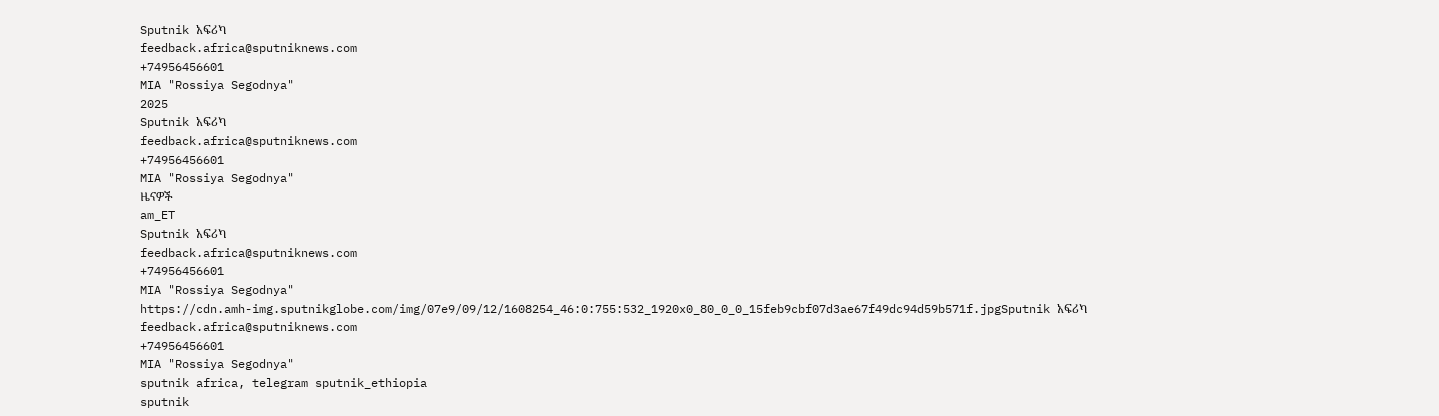Sputnik አፍሪካ
feedback.africa@sputniknews.com
+74956456601
MIA "Rossiya Segodnya"
2025
Sputnik አፍሪካ
feedback.africa@sputniknews.com
+74956456601
MIA "Rossiya Segodnya"
ዜናዎች
am_ET
Sputnik አፍሪካ
feedback.africa@sputniknews.com
+74956456601
MIA "Rossiya Segodnya"
https://cdn.amh-img.sputnikglobe.com/img/07e9/09/12/1608254_46:0:755:532_1920x0_80_0_0_15feb9cbf07d3ae67f49dc94d59b571f.jpgSputnik አፍሪካ
feedback.africa@sputniknews.com
+74956456601
MIA "Rossiya Segodnya"
sputnik africa, telegram sputnik_ethiopia
sputnik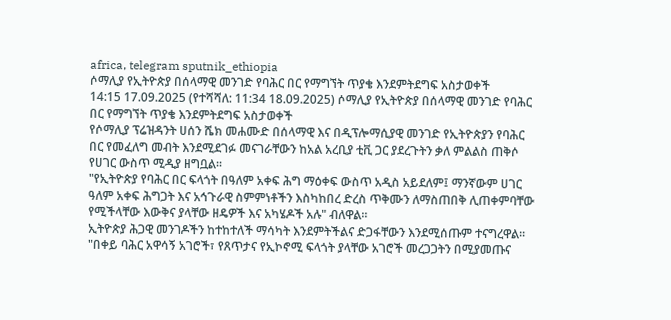africa, telegram sputnik_ethiopia
ሶማሊያ የኢትዮጵያ በሰላማዊ መንገድ የባሕር በር የማግኘት ጥያቄ እንደምትደግፍ አስታወቀች
14:15 17.09.2025 (የተሻሻለ: 11:34 18.09.2025) ሶማሊያ የኢትዮጵያ በሰላማዊ መንገድ የባሕር በር የማግኘት ጥያቄ እንደምትደግፍ አስታወቀች
የሶማሊያ ፕሬዝዳንት ሀሰን ሼክ መሐሙድ በሰላማዊ እና በዲፕሎማሲያዊ መንገድ የኢትዮጵያን የባሕር በር የመፈለግ መብት እንደሚደገፉ መናገራቸውን ከአል አረቢያ ቲቪ ጋር ያደረጉትን ቃለ ምልልስ ጠቅሶ የሀገር ውስጥ ሚዲያ ዘግቧል፡፡
"የኢትዮጵያ የባሕር በር ፍላጎት በዓለም አቀፍ ሕግ ማዕቀፍ ውስጥ አዲስ አይደለም፤ ማንኛውም ሀገር ዓለም አቀፍ ሕግጋት እና አኅጉራዊ ስምምነቶችን እስካከበረ ድረስ ጥቅሙን ለማስጠበቅ ሊጠቀምባቸው የሚችላቸው እውቅና ያላቸው ዘዴዎች እና አካሄዶች አሉ" ብለዋል።
ኢትዮጵያ ሕጋዊ መንገዶችን ከተከተለች ማሳካት እንደምትችልና ድጋፋቸውን እንደሚሰጡም ተናግረዋል፡፡
"በቀይ ባሕር አዋሳኝ አገሮች፣ የጸጥታና የኢኮኖሚ ፍላጎት ያላቸው አገሮች መረጋጋትን በሚያመጡና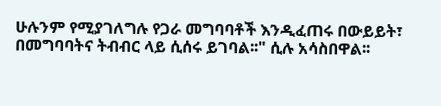ሁሉንም የሚያገለግሉ የጋራ መግባባቶች እንዲፈጠሩ በውይይት፣ በመግባባትና ትብብር ላይ ሲሰሩ ይገባል፡፡" ሲሉ አሳስበዋል፡፡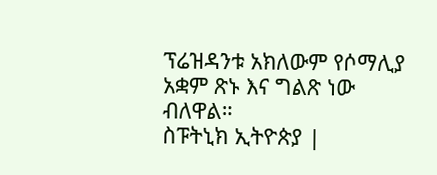ፕሬዝዳንቱ አክለውም የሶማሊያ አቋም ጽኑ እና ግልጽ ነው ብለዋል።
ስፑትኒክ ኢትዮጵያ |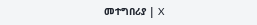መተግበሪያ | X